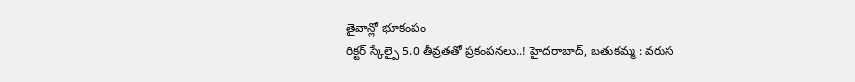తైవాన్లో భూకంపం
రిక్టర్ స్కేల్పై 5.0 తీవ్రతతో ప్రకంపనలు..! హైదరాబాద్, బతుకమ్మ : వరుస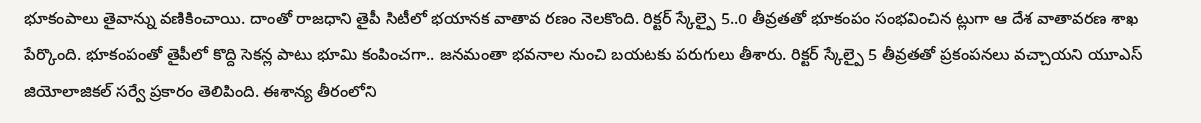భూకంపాలు తైవాన్ను వణికించాయి. దాంతో రాజధాని తైపీ సిటీలో భయానక వాతావ రణం నెలకొంది. రిక్టర్ స్కేల్పై 5..0 తీవ్రతతో భూకంపం సంభవించిన ట్లుగా ఆ దేశ వాతావరణ శాఖ పేర్కొంది. భూకంపంతో తైపీలో కొద్ది సెకన్ల పాటు భూమి కంపించగా.. జనమంతా భవనాల నుంచి బయటకు పరుగులు తీశారు. రిక్టర్ స్కేల్పై 5 తీవ్రతతో ప్రకంపనలు వచ్చాయని యూఎస్ జియోలాజికల్ సర్వే ప్రకారం తెలిపింది. ఈశాన్య తీరంలోని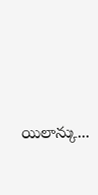యిలాన్కు...